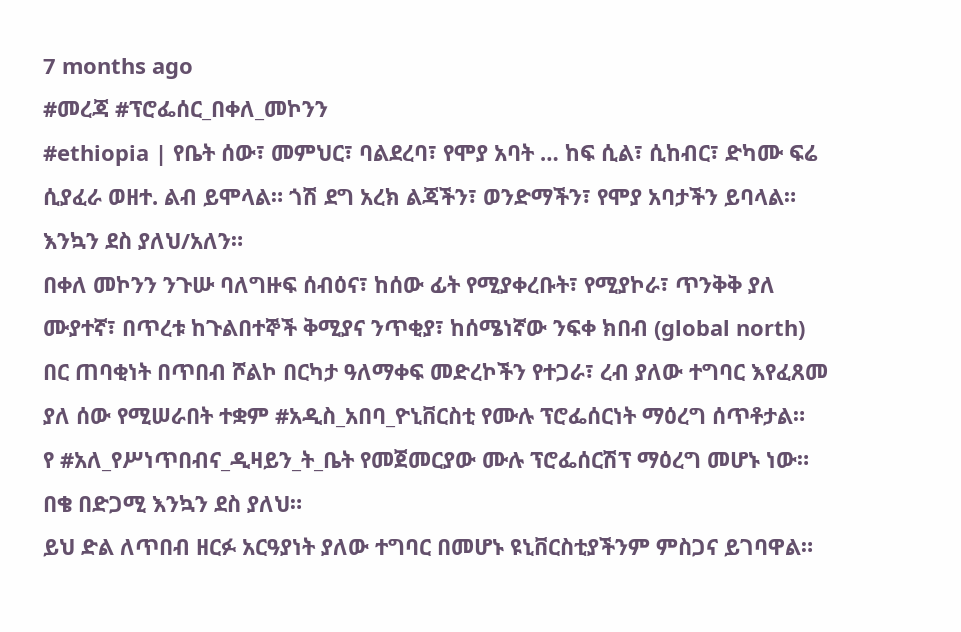7 months ago
#መረጃ #ፕሮፌሰር_በቀለ_መኮንን
#ethiopia | የቤት ሰው፣ መምህር፣ ባልደረባ፣ የሞያ አባት … ከፍ ሲል፣ ሲከብር፣ ድካሙ ፍሬ ሲያፈራ ወዘተ. ልብ ይሞላል። ጎሽ ደግ አረክ ልጃችን፣ ወንድማችን፣ የሞያ አባታችን ይባላል። እንኳን ደስ ያለህ/አለን።
በቀለ መኮንን ንጉሡ ባለግዙፍ ሰብዕና፣ ከሰው ፊት የሚያቀረቡት፣ የሚያኮራ፣ ጥንቅቅ ያለ ሙያተኛ፣ በጥረቱ ከጉልበተኞች ቅሚያና ንጥቂያ፣ ከሰሜነኛው ንፍቀ ክበብ (global north) በር ጠባቂነት በጥበብ ሾልኮ በርካታ ዓለማቀፍ መድረኮችን የተጋራ፣ ረብ ያለው ተግባር እየፈጸመ ያለ ሰው የሚሠራበት ተቋም #አዲስ_አበባ_ዮኒቨርስቲ የሙሉ ፕሮፌሰርነት ማዕረግ ሰጥቶታል።
የ #አለ_የሥነጥበብና_ዲዛይን_ት_ቤት የመጀመርያው ሙሉ ፕሮፌሰርሽፕ ማዕረግ መሆኑ ነው። በቄ በድጋሚ እንኳን ደስ ያለህ።
ይህ ድል ለጥበብ ዘርፉ አርዓያነት ያለው ተግባር በመሆኑ ዩኒቨርስቲያችንም ምስጋና ይገባዋል።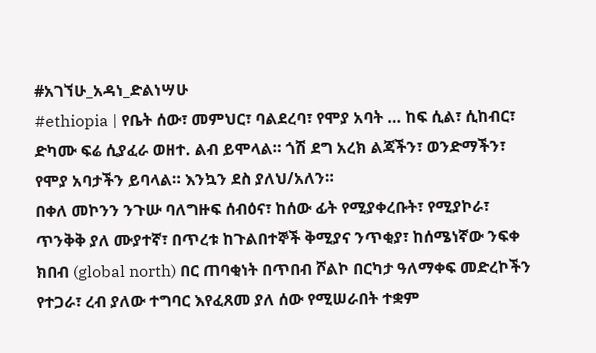#አገኘሁ_አዳነ_ድልነሣሁ
#ethiopia | የቤት ሰው፣ መምህር፣ ባልደረባ፣ የሞያ አባት … ከፍ ሲል፣ ሲከብር፣ ድካሙ ፍሬ ሲያፈራ ወዘተ. ልብ ይሞላል። ጎሽ ደግ አረክ ልጃችን፣ ወንድማችን፣ የሞያ አባታችን ይባላል። እንኳን ደስ ያለህ/አለን።
በቀለ መኮንን ንጉሡ ባለግዙፍ ሰብዕና፣ ከሰው ፊት የሚያቀረቡት፣ የሚያኮራ፣ ጥንቅቅ ያለ ሙያተኛ፣ በጥረቱ ከጉልበተኞች ቅሚያና ንጥቂያ፣ ከሰሜነኛው ንፍቀ ክበብ (global north) በር ጠባቂነት በጥበብ ሾልኮ በርካታ ዓለማቀፍ መድረኮችን የተጋራ፣ ረብ ያለው ተግባር እየፈጸመ ያለ ሰው የሚሠራበት ተቋም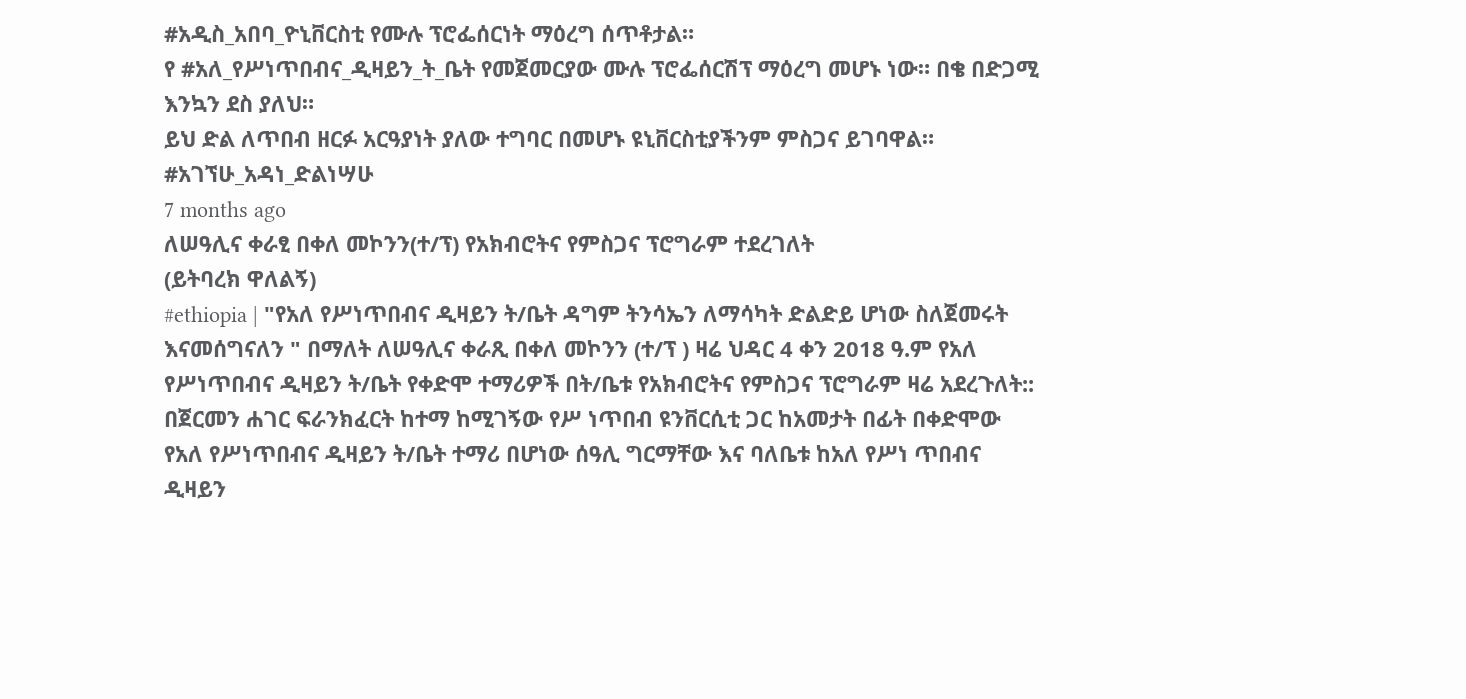#አዲስ_አበባ_ዮኒቨርስቲ የሙሉ ፕሮፌሰርነት ማዕረግ ሰጥቶታል።
የ #አለ_የሥነጥበብና_ዲዛይን_ት_ቤት የመጀመርያው ሙሉ ፕሮፌሰርሽፕ ማዕረግ መሆኑ ነው። በቄ በድጋሚ እንኳን ደስ ያለህ።
ይህ ድል ለጥበብ ዘርፉ አርዓያነት ያለው ተግባር በመሆኑ ዩኒቨርስቲያችንም ምስጋና ይገባዋል።
#አገኘሁ_አዳነ_ድልነሣሁ
7 months ago
ለሠዓሊና ቀራፂ በቀለ መኮንን(ተ/ፕ) የአክብሮትና የምስጋና ፕሮግራም ተደረገለት
(ይትባረክ ዋለልኝ)
#ethiopia | "የአለ የሥነጥበብና ዲዛይን ት/ቤት ዳግም ትንሳኤን ለማሳካት ድልድይ ሆነው ስለጀመሩት እናመሰግናለን " በማለት ለሠዓሊና ቀራጺ በቀለ መኮንን (ተ/ፕ ) ዛሬ ህዳር 4 ቀን 2018 ዓ.ም የአለ የሥነጥበብና ዲዛይን ት/ቤት የቀድሞ ተማሪዎች በት/ቤቱ የአክብሮትና የምስጋና ፕሮግራም ዛሬ አደረጉለት::
በጀርመን ሐገር ፍራንክፈርት ከተማ ከሚገኝው የሥ ነጥበብ ዩንቨርሲቲ ጋር ከአመታት በፊት በቀድሞው የአለ የሥነጥበብና ዲዛይን ት/ቤት ተማሪ በሆነው ሰዓሊ ግርማቸው እና ባለቤቱ ከአለ የሥነ ጥበብና ዲዛይን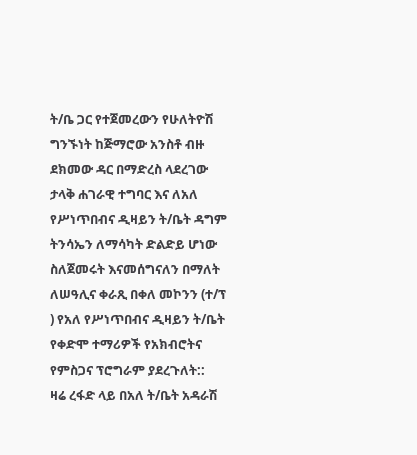ት/ቤ ጋር የተጀመረውን የሁለትዮሽ ግንኙነት ከጅማሮው አንስቶ ብዙ ደክመው ዳር በማድረስ ላደረገው ታላቅ ሐገራዊ ተግባር እና ለአለ የሥነጥበብና ዲዛይን ት/ቤት ዳግም ትንሳኤን ለማሳካት ድልድይ ሆነው ስለጀመሩት እናመሰግናለን በማለት ለሠዓሊና ቀራጺ በቀለ መኮንን (ተ/ፕ ) የአለ የሥነጥበብና ዲዛይን ት/ቤት የቀድሞ ተማሪዎች የአክብሮትና የምስጋና ፕሮግራም ያደረጉለት::
ዛሬ ረፋድ ላይ በአለ ት/ቤት አዳራሽ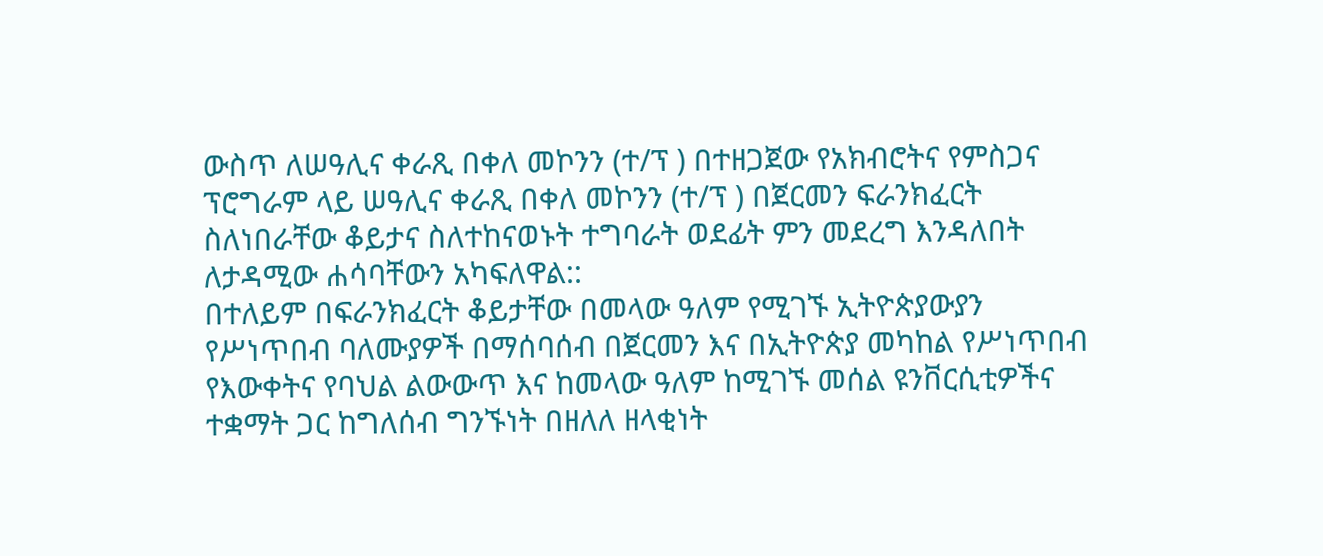ውስጥ ለሠዓሊና ቀራጺ በቀለ መኮንን (ተ/ፕ ) በተዘጋጀው የአክብሮትና የምስጋና ፕሮግራም ላይ ሠዓሊና ቀራጺ በቀለ መኮንን (ተ/ፕ ) በጀርመን ፍራንክፈርት ስለነበራቸው ቆይታና ስለተከናወኑት ተግባራት ወደፊት ምን መደረግ እንዳለበት ለታዳሚው ሐሳባቸውን አካፍለዋል::
በተለይም በፍራንክፈርት ቆይታቸው በመላው ዓለም የሚገኙ ኢትዮጵያውያን የሥነጥበብ ባለሙያዎች በማሰባሰብ በጀርመን እና በኢትዮጵያ መካከል የሥነጥበብ የእውቀትና የባህል ልውውጥ እና ከመላው ዓለም ከሚገኙ መሰል ዩንቨርሲቲዎችና ተቋማት ጋር ከግለሰብ ግንኙነት በዘለለ ዘላቂነት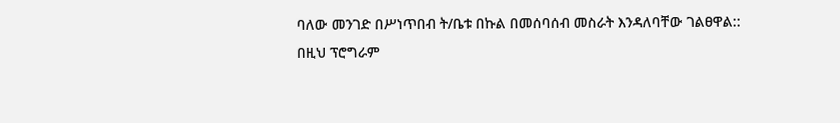ባለው መንገድ በሥነጥበብ ት/ቤቱ በኩል በመሰባሰብ መስራት እንዳለባቸው ገልፀዋል::
በዚህ ፕሮግራም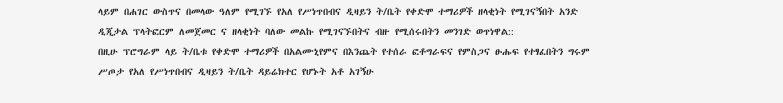ላይም በሐገር ውስጥና በመላው ዓለም የሚገኙ የአለ የሥነጥበብና ዲዛይን ት/ቤት የቀድሞ ተማሪዎች ዘላቂነት የሚገናኝበት አንድ ዲጂታል ፕላትፎርም ለመጀመር ና ዘላቂነት ባለው መልኩ የሚገናኙበትና ብዙ የሚሰሩበትን መንገድ ወጥነዋል::
በዚሁ ፕሮግራም ላይ ት/ቤቱ የቀድሞ ተማሪዎች በአልሙኒየምና በእንጨት የተሰራ ፎቶግራፍና የምስጋና ፁሑፍ የተፃፈበትን ግሩም ሥጦታ የአለ የሥነጥበብና ዲዛይን ት/ቤት ዳይሬክተር የሆኑት አቶ አገኝሁ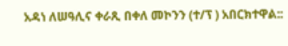አዳነ ለሠዓሊና ቀራጺ በቀለ መኮንን (ተ/ፕ ) አበርክተዋል::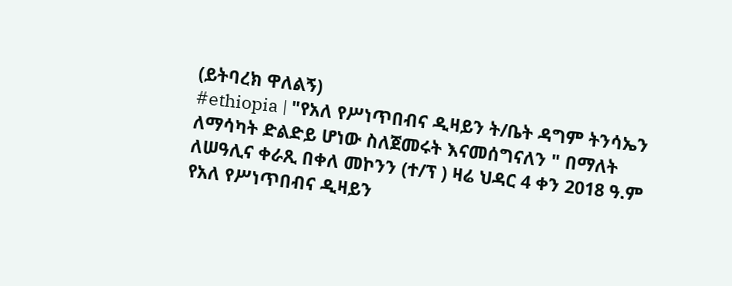(ይትባረክ ዋለልኝ)
#ethiopia | "የአለ የሥነጥበብና ዲዛይን ት/ቤት ዳግም ትንሳኤን ለማሳካት ድልድይ ሆነው ስለጀመሩት እናመሰግናለን " በማለት ለሠዓሊና ቀራጺ በቀለ መኮንን (ተ/ፕ ) ዛሬ ህዳር 4 ቀን 2018 ዓ.ም የአለ የሥነጥበብና ዲዛይን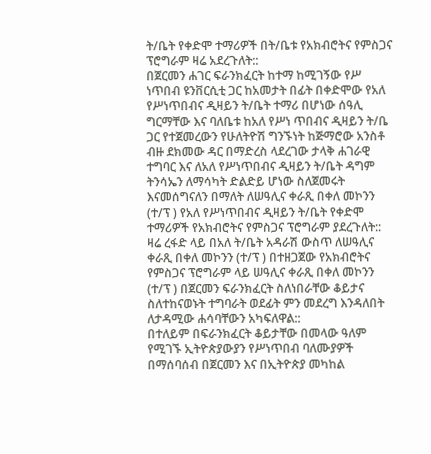ት/ቤት የቀድሞ ተማሪዎች በት/ቤቱ የአክብሮትና የምስጋና ፕሮግራም ዛሬ አደረጉለት::
በጀርመን ሐገር ፍራንክፈርት ከተማ ከሚገኝው የሥ ነጥበብ ዩንቨርሲቲ ጋር ከአመታት በፊት በቀድሞው የአለ የሥነጥበብና ዲዛይን ት/ቤት ተማሪ በሆነው ሰዓሊ ግርማቸው እና ባለቤቱ ከአለ የሥነ ጥበብና ዲዛይን ት/ቤ ጋር የተጀመረውን የሁለትዮሽ ግንኙነት ከጅማሮው አንስቶ ብዙ ደክመው ዳር በማድረስ ላደረገው ታላቅ ሐገራዊ ተግባር እና ለአለ የሥነጥበብና ዲዛይን ት/ቤት ዳግም ትንሳኤን ለማሳካት ድልድይ ሆነው ስለጀመሩት እናመሰግናለን በማለት ለሠዓሊና ቀራጺ በቀለ መኮንን (ተ/ፕ ) የአለ የሥነጥበብና ዲዛይን ት/ቤት የቀድሞ ተማሪዎች የአክብሮትና የምስጋና ፕሮግራም ያደረጉለት::
ዛሬ ረፋድ ላይ በአለ ት/ቤት አዳራሽ ውስጥ ለሠዓሊና ቀራጺ በቀለ መኮንን (ተ/ፕ ) በተዘጋጀው የአክብሮትና የምስጋና ፕሮግራም ላይ ሠዓሊና ቀራጺ በቀለ መኮንን (ተ/ፕ ) በጀርመን ፍራንክፈርት ስለነበራቸው ቆይታና ስለተከናወኑት ተግባራት ወደፊት ምን መደረግ እንዳለበት ለታዳሚው ሐሳባቸውን አካፍለዋል::
በተለይም በፍራንክፈርት ቆይታቸው በመላው ዓለም የሚገኙ ኢትዮጵያውያን የሥነጥበብ ባለሙያዎች በማሰባሰብ በጀርመን እና በኢትዮጵያ መካከል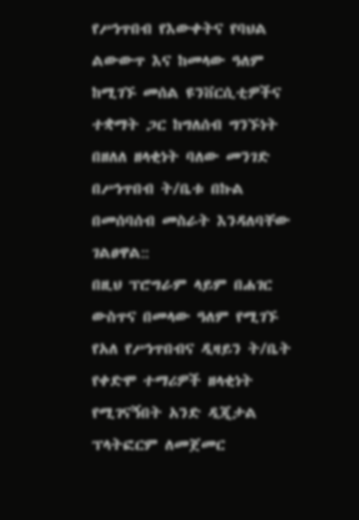የሥነጥበብ የእውቀትና የባህል ልውውጥ እና ከመላው ዓለም ከሚገኙ መሰል ዩንቨርሲቲዎችና ተቋማት ጋር ከግለሰብ ግንኙነት በዘለለ ዘላቂነት ባለው መንገድ በሥነጥበብ ት/ቤቱ በኩል በመሰባሰብ መስራት እንዳለባቸው ገልፀዋል::
በዚህ ፕሮግራም ላይም በሐገር ውስጥና በመላው ዓለም የሚገኙ የአለ የሥነጥበብና ዲዛይን ት/ቤት የቀድሞ ተማሪዎች ዘላቂነት የሚገናኝበት አንድ ዲጂታል ፕላትፎርም ለመጀመር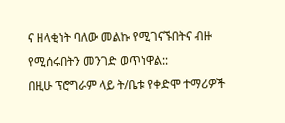ና ዘላቂነት ባለው መልኩ የሚገናኙበትና ብዙ የሚሰሩበትን መንገድ ወጥነዋል::
በዚሁ ፕሮግራም ላይ ት/ቤቱ የቀድሞ ተማሪዎች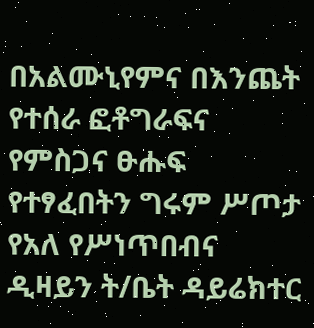በአልሙኒየምና በእንጨት የተሰራ ፎቶግራፍና የምስጋና ፁሑፍ የተፃፈበትን ግሩም ሥጦታ የአለ የሥነጥበብና ዲዛይን ት/ቤት ዳይሬክተር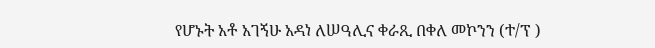የሆኑት አቶ አገኝሁ አዳነ ለሠዓሊና ቀራጺ በቀለ መኮንን (ተ/ፕ )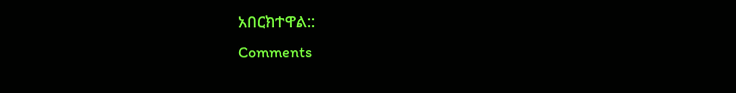አበርክተዋል::
Comments